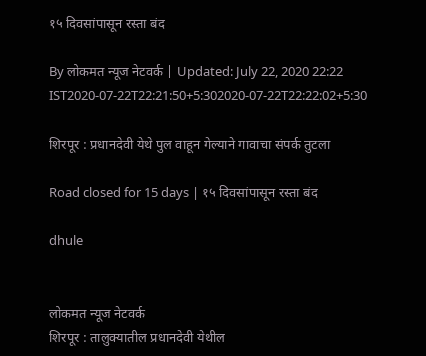१५ दिवसांपासून रस्ता बंद

By लोकमत न्यूज नेटवर्क | Updated: July 22, 2020 22:22 IST2020-07-22T22:21:50+5:302020-07-22T22:22:02+5:30

शिरपूर : प्रधानदेवी येथे पुल वाहून गेल्याने गावाचा संपर्क तुटला

Road closed for 15 days | १५ दिवसांपासून रस्ता बंद

dhule


लोकमत न्यूज नेटवर्क
शिरपूर : तालुक्यातील प्रधानदेवी येथील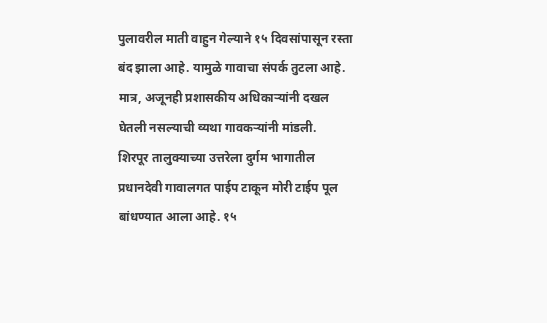पुलावरील माती वाहुन गेल्याने १५ दिवसांपासून रस्ता बंद झाला आहे. यामुळे गावाचा संपर्क तुटला आहे. मात्र, अजूनही प्रशासकीय अधिकाऱ्यांनी दखल घेतली नसल्याची व्यथा गावकऱ्यांनी मांडली.
शिरपूर तालुक्याच्या उत्तरेला दुर्गम भागातील प्रधानदेवी गावालगत पाईप टाकून मोरी टाईप पूल बांधण्यात आला आहे. १५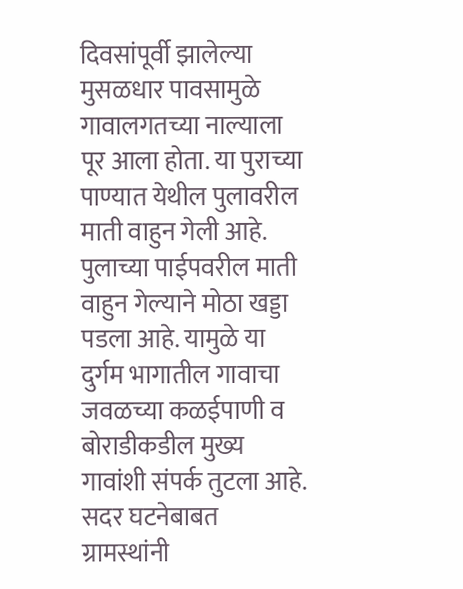दिवसांपूर्वी झालेल्या मुसळधार पावसामुळे गावालगतच्या नाल्याला पूर आला होता. या पुराच्या पाण्यात येथील पुलावरील माती वाहुन गेली आहे. पुलाच्या पाईपवरील माती वाहुन गेल्याने मोठा खड्डा पडला आहे. यामुळे या दुर्गम भागातील गावाचा जवळच्या कळईपाणी व बोराडीकडील मुख्य गावांशी संपर्क तुटला आहे.
सदर घटनेबाबत ग्रामस्थांनी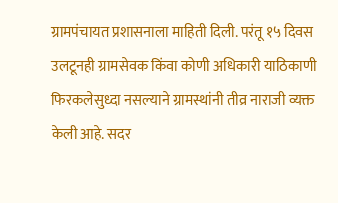ग्रामपंचायत प्रशासनाला माहिती दिली. परंतू १५ दिवस उलटूनही ग्रामसेवक किंवा कोणी अधिकारी याठिकाणी फिरकलेसुध्दा नसल्याने ग्रामस्थांनी तीव्र नाराजी व्यक्त केली आहे. सदर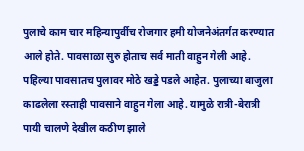पुलाचे काम चार महिन्यापुर्वीच रोजगार हमी योजनेअंतर्गत करण्यात आले होते. पावसाळा सुरु होताच सर्व माती वाहुन गेली आहे. पहिल्या पावसातच पुलावर मोठे खड्डे पडले आहेत. पुलाच्या बाजुला काढलेला रस्ताही पावसाने वाहुन गेला आहे. यामुळे रात्री-बेरात्री पायी चालणे देखील कठीण झाले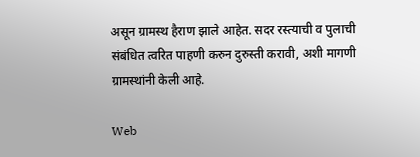असून ग्रामस्थ हैराण झाले आहेत. सदर रस्त्याची व पुलाची संबंधित त्वरित पाहणी करुन दुरुस्ती करावी, अशी मागणी ग्रामस्थांनी केली आहे.

Web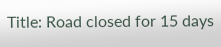Title: Road closed for 15 days